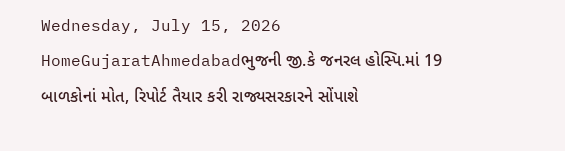Wednesday, July 15, 2026
HomeGujaratAhmedabadભુજની જી.કે જનરલ હોસ્પિ.માં 19 બાળકોનાં મોત, રિપોર્ટ તૈયાર કરી રાજ્યસરકારને સોંપાશે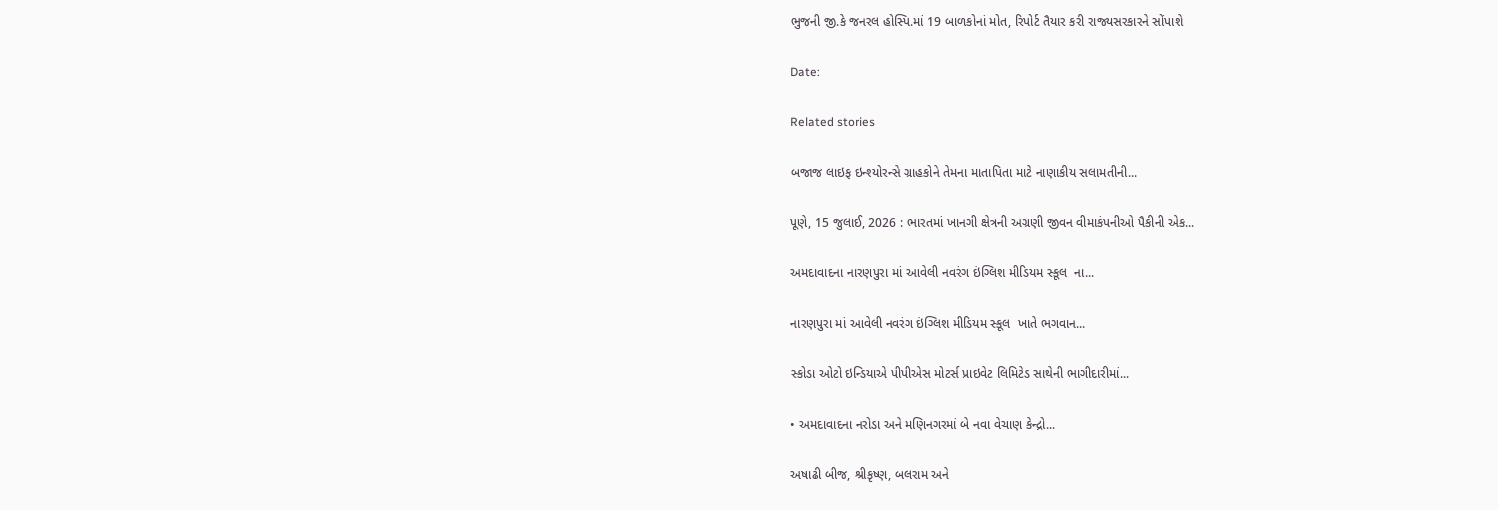ભુજની જી.કે જનરલ હોસ્પિ.માં 19 બાળકોનાં મોત, રિપોર્ટ તૈયાર કરી રાજ્યસરકારને સોંપાશે

Date:

Related stories

બજાજ લાઇફ ઇન્શ્યોરન્સે ગ્રાહકોને તેમના માતાપિતા માટે નાણાકીય સલામતીની...

પૂણે, 15 જુલાઈ, 2026 : ભારતમાં ખાનગી ક્ષેત્રની અગ્રણી જીવન વીમાકંપનીઓ પૈકીની એક...

અમદાવાદના નારણપુરા માં આવેલી નવરંગ ઇંગ્લિશ મીડિયમ સ્કૂલ  ના...

નારણપુરા માં આવેલી નવરંગ ઇંગ્લિશ મીડિયમ સ્કૂલ  ખાતે ભગવાન...

સ્કોડા ઓટો ઇન્ડિયાએ પીપીએસ મોટર્સ પ્રાઇવેટ લિમિટેડ સાથેની ભાગીદારીમાં...

• અમદાવાદના નરોડા અને મણિનગરમાં બે નવા વેચાણ કેન્દ્રો...

અષાઢી બીજ, શ્રીકૃષ્ણ, બલરામ અને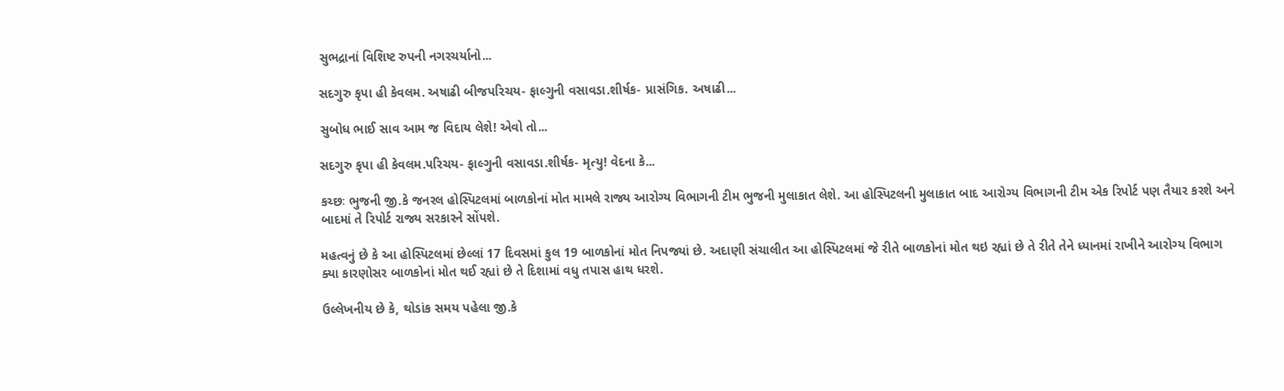સુભદ્રાનાં વિશિષ્ટ રુપની નગરચર્યાનો...

સદગુરુ કૃપા હી કેવલમ. અષાઢી બીજપરિચય- ફાલ્ગુની વસાવડા.શીર્ષક- પ્રાસંગિક. અષાઢી...

સુબોધ ભાઈ સાવ આમ જ વિદાય લેશે! એવો તો...

સદગુરુ કૃપા હી કેવલમ.પરિચય- ફાલ્ગુની વસાવડા.શીર્ષક- મૃત્યુ! વેદના કે...

કચ્છઃ ભુજની જી.કે જનરલ હોસ્પિટલમાં બાળકોનાં મોત મામલે રાજ્ય આરોગ્ય વિભાગની ટીમ ભુજની મુલાકાત લેશે. આ હોસ્પિટલની મુલાકાત બાદ આરોગ્ય વિભાગની ટીમ એક રિપોર્ટ પણ તૈયાર કરશે અને બાદમાં તે રિપોર્ટ રાજ્ય સરકારને સોંપશે.

મહત્વનું છે કે આ હોસ્પિટલમાં છેલ્લાં 17 દિવસમાં કુલ 19 બાળકોનાં મોત નિપજ્યાં છે. અદાણી સંચાલીત આ હોસ્પિટલમાં જે રીતે બાળકોનાં મોત થઇ રહ્યાં છે તે રીતે તેને ધ્યાનમાં રાખીને આરોગ્ય વિભાગ ક્યા કારણોસર બાળકોનાં મોત થઈ રહ્યાં છે તે દિશામાં વધુ તપાસ હાથ ધરશે.

ઉલ્લેખનીય છે કે, થોડાંક સમય પહેલા જી.કે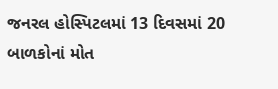જનરલ હોસ્પિટલમાં 13 દિવસમાં 20 બાળકોનાં મોત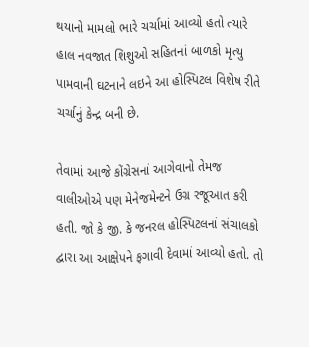થયાનો મામલો ભારે ચર્ચામાં આવ્યો હતો ત્યારે હાલ નવજાત શિશુઓ સહિતનાં બાળકો મૃત્યુ પામવાની ઘટનાને લઇને આ હોસ્પિટલ વિશેષ રીતે ચર્ચાનું કેન્દ્ર બની છે.

તેવામાં આજે કોંગ્રેસનાં આગેવાનો તેમજ વાલીઓએ પણ મેનેજમેન્ટને ઉગ્ર રજૂઆત કરી હતી. જો કે જી. કે જનરલ હોસ્પિટલનાં સંચાલકો દ્વારા આ આક્ષેપને ફગાવી દેવામાં આવ્યો હતો. તો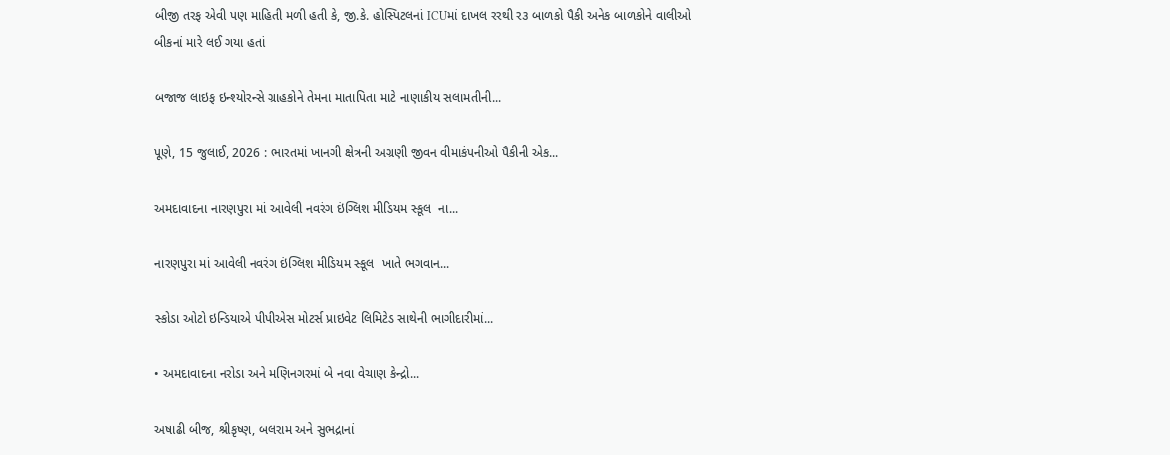બીજી તરફ એવી પણ માહિતી મળી હતી કે, જી.કે. હોસ્પિટલનાં ICUમાં દાખલ રરથી ર૩ બાળકો પૈકી અનેક બાળકોને વાલીઓ બીકનાં મારે લઈ ગયા હતાં

બજાજ લાઇફ ઇન્શ્યોરન્સે ગ્રાહકોને તેમના માતાપિતા માટે નાણાકીય સલામતીની...

પૂણે, 15 જુલાઈ, 2026 : ભારતમાં ખાનગી ક્ષેત્રની અગ્રણી જીવન વીમાકંપનીઓ પૈકીની એક...

અમદાવાદના નારણપુરા માં આવેલી નવરંગ ઇંગ્લિશ મીડિયમ સ્કૂલ  ના...

નારણપુરા માં આવેલી નવરંગ ઇંગ્લિશ મીડિયમ સ્કૂલ  ખાતે ભગવાન...

સ્કોડા ઓટો ઇન્ડિયાએ પીપીએસ મોટર્સ પ્રાઇવેટ લિમિટેડ સાથેની ભાગીદારીમાં...

• અમદાવાદના નરોડા અને મણિનગરમાં બે નવા વેચાણ કેન્દ્રો...

અષાઢી બીજ, શ્રીકૃષ્ણ, બલરામ અને સુભદ્રાનાં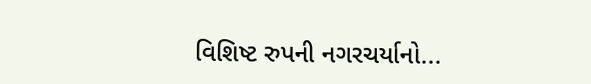વિશિષ્ટ રુપની નગરચર્યાનો...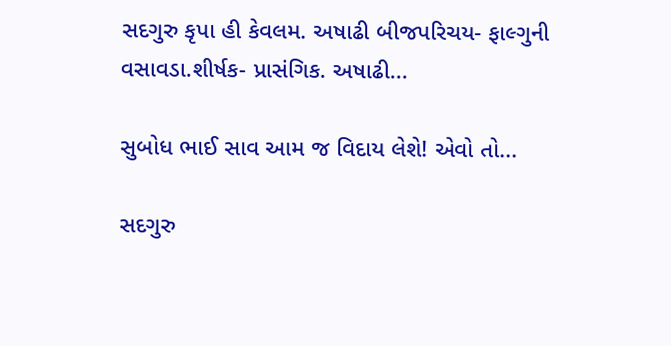સદગુરુ કૃપા હી કેવલમ. અષાઢી બીજપરિચય- ફાલ્ગુની વસાવડા.શીર્ષક- પ્રાસંગિક. અષાઢી...

સુબોધ ભાઈ સાવ આમ જ વિદાય લેશે! એવો તો...

સદગુરુ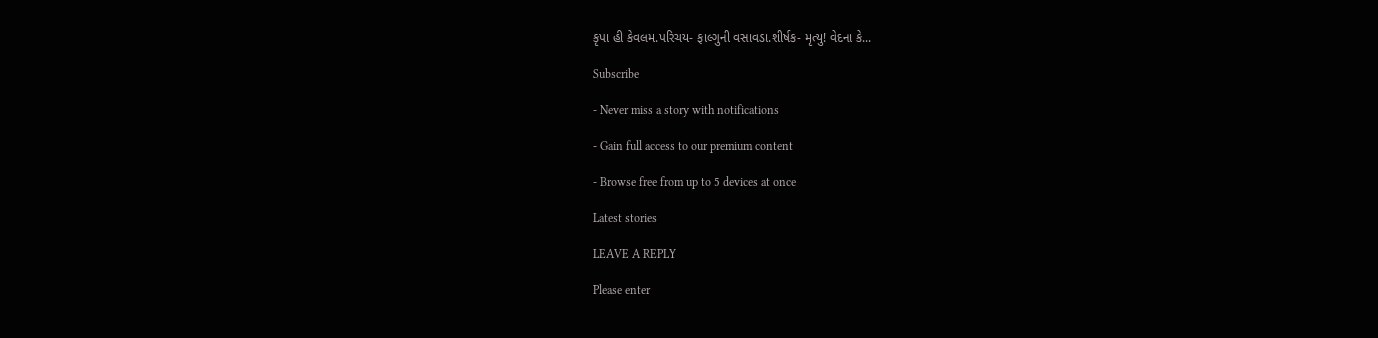કૃપા હી કેવલમ.પરિચય- ફાલ્ગુની વસાવડા.શીર્ષક- મૃત્યુ! વેદના કે...

Subscribe

- Never miss a story with notifications

- Gain full access to our premium content

- Browse free from up to 5 devices at once

Latest stories

LEAVE A REPLY

Please enter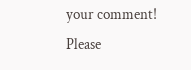your comment!
Please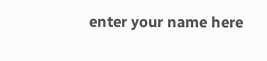enter your name here